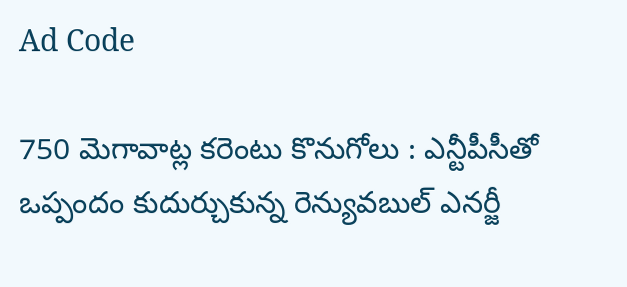Ad Code

750 మెగావాట్ల కరెంటు కొనుగోలు : ఎన్టీపీసీతో ఒప్పందం కుదుర్చుకున్న రెన్యువబుల్ ఎనర్జీ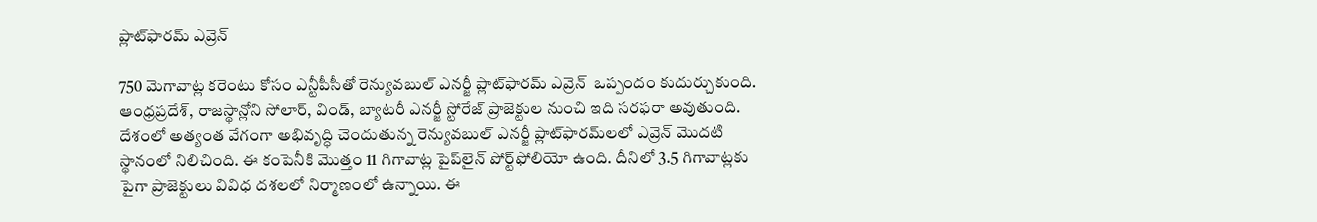ప్లాట్‌ఫారమ్ ఎవ్రెన్

750 మెగావాట్ల కరెంటు కోసం ఎన్టీపీసీతో రెన్యువబుల్ ఎనర్జీ ప్లాట్‌ఫారమ్ ఎవ్రెన్  ఒప్పందం కుదుర్చుకుంది. ఆంధ్రప్రదేశ్, రాజస్థాన్లోని సోలార్, విండ్, బ్యాటరీ ఎనర్జీ స్టోరేజ్ ప్రాజెక్టుల నుంచి ఇది సరఫరా అవుతుంది. దేశంలో అత్యంత వేగంగా అభివృద్ధి చెందుతున్న రెన్యువబుల్ ఎనర్జీ ప్లాట్‌ఫారమ్‌లలో ఎవ్రెన్ మొదటి స్థానంలో నిలిచింది. ఈ కంపెనీకి మొత్తం 11 గిగావాట్ల పైప్‌లైన్ పోర్ట్‌ఫోలియో ఉంది. దీనిలో 3.5 గిగావాట్లకు పైగా ప్రాజెక్టులు వివిధ దశలలో నిర్మాణంలో ఉన్నాయి. ఈ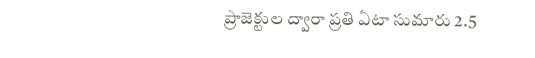ప్రాజెక్టుల ద్వారా ప్రతి ఏటా సుమారు 2.5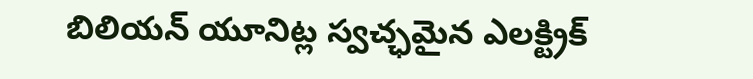బిలియన్ యూనిట్ల స్వచ్ఛమైన ఎలక్ట్రిక్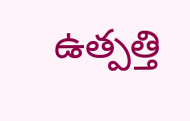ఉత్పత్తి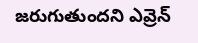జరుగుతుందని ఎవ్రెన్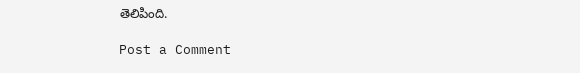తెలిపింది.

Post a Comment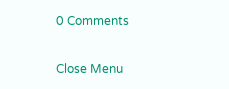0 Comments

Close Menu